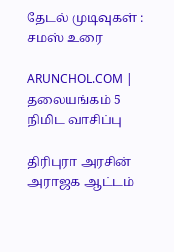தேடல் முடிவுகள் : சமஸ் உரை

ARUNCHOL.COM | தலையங்கம் 5 நிமிட வாசிப்பு

திரிபுரா அரசின் அராஜக ஆட்டம்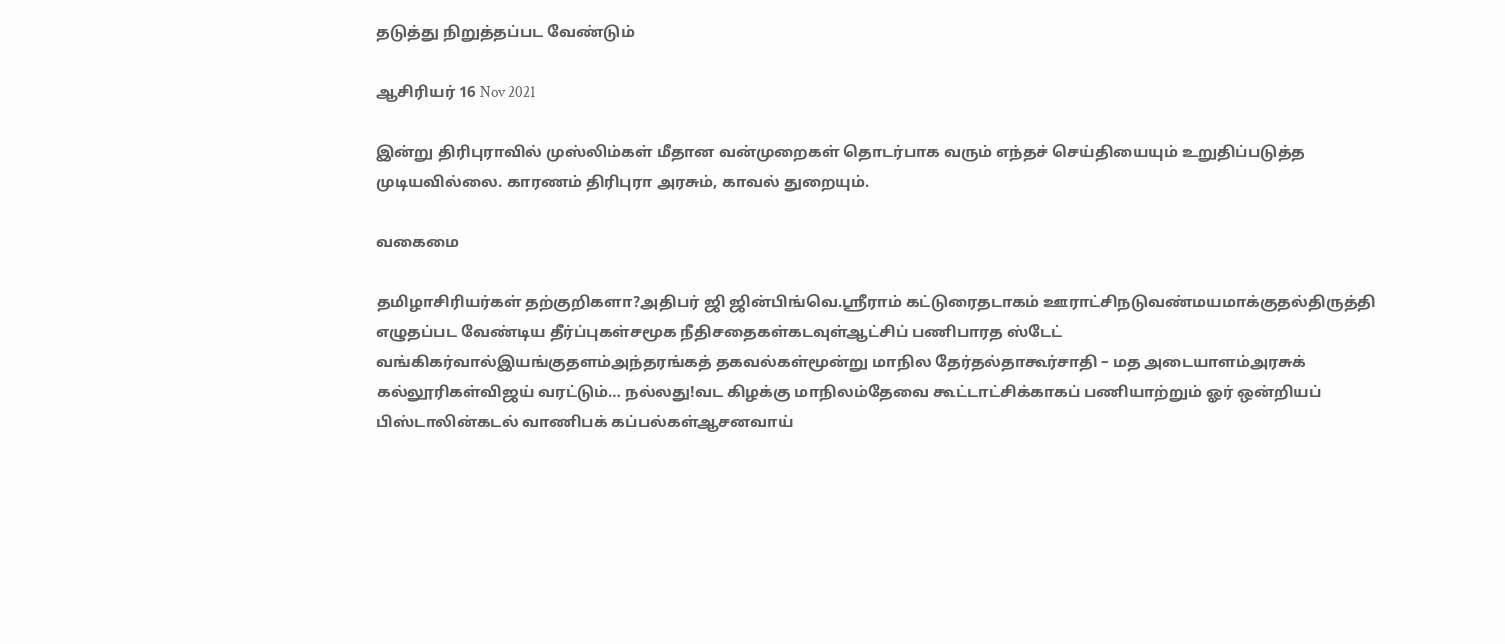தடுத்து நிறுத்தப்பட வேண்டும்

ஆசிரியர் 16 Nov 2021

இன்று திரிபுராவில் முஸ்லிம்கள் மீதான வன்முறைகள் தொடர்பாக வரும் எந்தச் செய்தியையும் உறுதிப்படுத்த முடியவில்லை. காரணம் திரிபுரா அரசும், காவல் துறையும்.

வகைமை

தமிழாசிரியர்கள் தற்குறிகளா?அதிபர் ஜி ஜின்பிங்வெ.ஸ்ரீராம் கட்டுரைதடாகம் ஊராட்சிநடுவண்மயமாக்குதல்திருத்தி எழுதப்பட வேண்டிய தீர்ப்புகள்சமூக நீதிசதைகள்கடவுள்ஆட்சிப் பணிபாரத ஸ்டேட் வங்கிகர்வால்இயங்குதளம்அந்தரங்கத் தகவல்கள்மூன்று மாநில தேர்தல்தாகூர்சாதி – மத அடையாளம்அரசுக் கல்லூரிகள்விஜய் வரட்டும்… நல்லது!வட கிழக்கு மாநிலம்தேவை கூட்டாட்சிக்காகப் பணியாற்றும் ஓர் ஒன்றியப் பிஸ்டாலின்கடல் வாணிபக் கப்பல்கள்ஆசனவாய்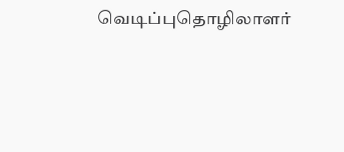வெடிப்புதொழிலாளர்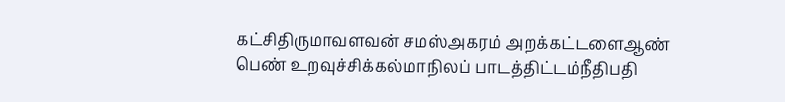கட்சிதிருமாவளவன் சமஸ்அகரம் அறக்கட்டளைஆண் பெண் உறவுச்சிக்கல்மாநிலப் பாடத்திட்டம்நீதிபதி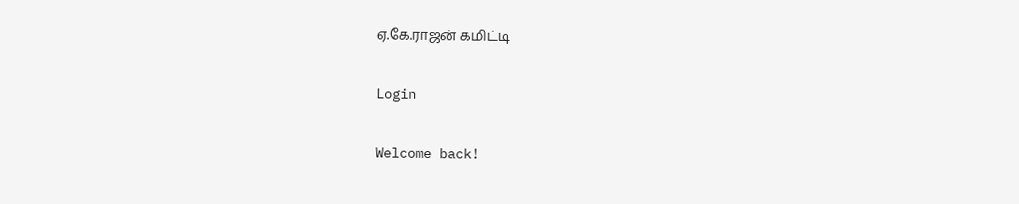ஏ.கே.ராஜன் கமிட்டி

Login

Welcome back!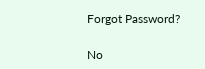Forgot Password?

No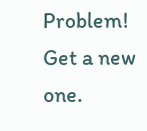Problem! Get a new one.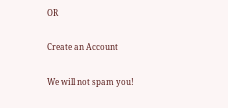OR

Create an Account

We will not spam you!